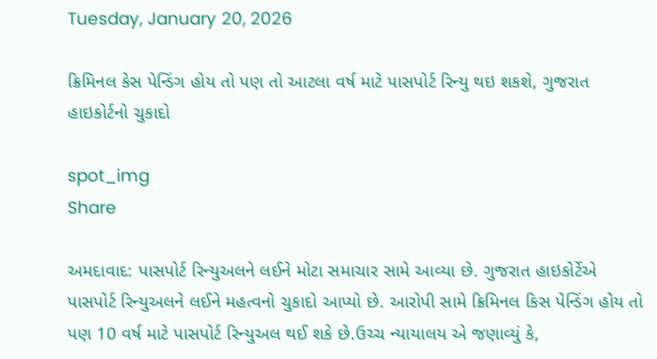Tuesday, January 20, 2026

ક્રિમિનલ કેસ પેન્ડિંગ હોય તો પણ તો આટલા વર્ષ માટે પાસપોર્ટ રિન્યુ થઇ શકશે, ગુજરાત હાઇકોર્ટનો ચુકાદો

spot_img
Share

અમદાવાદ: પાસપોર્ટ રિન્યુઅલને લઈને મોટા સમાચાર સામે આવ્યા છે. ગુજરાત હાઇકોર્ટેએ પાસપોર્ટ રિન્યુઅલને લઈને મહત્વનો ચુકાદો આપ્યો છે. આરોપી સામે ક્રિમિનલ કિસ પેન્ડિંગ હોય તો પણ 10 વર્ષ માટે પાસપોર્ટ રિન્યુઅલ થઈ શકે છે.ઉચ્ચ ન્યાયાલય એ જણાવ્યું કે,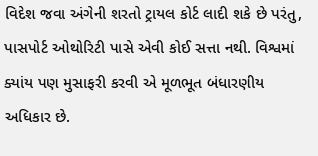વિદેશ જવા અંગેની શરતો ટ્રાયલ કોર્ટ લાદી શકે છે પરંતુ, પાસપોર્ટ ઓથોરિટી પાસે એવી કોઈ સત્તા નથી. વિશ્વમાં ક્યાંય પણ મુસાફરી કરવી એ મૂળભૂત બંધારણીય અધિકાર છે.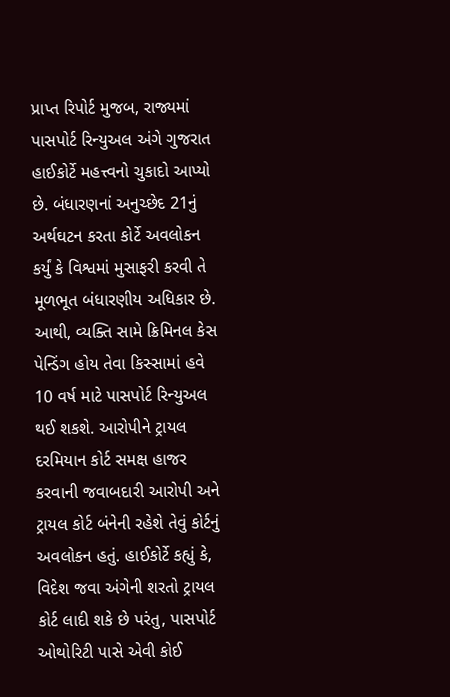પ્રાપ્ત રિપોર્ટ મુજબ, રાજ્યમાં પાસપોર્ટ રિન્યુઅલ અંગે ગુજરાત હાઈકોર્ટે મહત્ત્વનો ચુકાદો આપ્યો છે. બંધારણનાં અનુચ્છેદ 21નું અર્થઘટન કરતા કોર્ટે અવલોકન કર્યું કે વિશ્વમાં મુસાફરી કરવી તે મૂળભૂત બંધારણીય અધિકાર છે. આથી, વ્યક્તિ સામે ક્રિમિનલ કેસ પેન્ડિંગ હોય તેવા કિસ્સામાં હવે 10 વર્ષ માટે પાસપોર્ટ રિન્યુઅલ થઈ શકશે. આરોપીને ટ્રાયલ દરમિયાન કોર્ટ સમક્ષ હાજર કરવાની જવાબદારી આરોપી અને ટ્રાયલ કોર્ટ બંનેની રહેશે તેવું કોર્ટનું અવલોકન હતું. હાઈકોર્ટે કહ્યું કે, વિદેશ જવા અંગેની શરતો ટ્રાયલ કોર્ટ લાદી શકે છે પરંતુ, પાસપોર્ટ ઓથોરિટી પાસે એવી કોઈ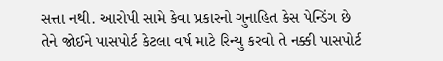સત્તા નથી. આરોપી સામે કેવા પ્રકારનો ગુનાહિત કેસ પેન્ડિંગ છે તેને જોઈને પાસપોર્ટ કેટલા વર્ષ માટે રિન્યુ કરવો તે નક્કી પાસપોર્ટ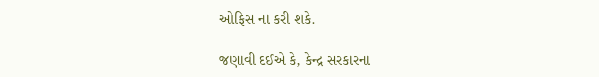ઓફિસ ના કરી શકે.

જણાવી દઈએ કે, કેન્દ્ર સરકારના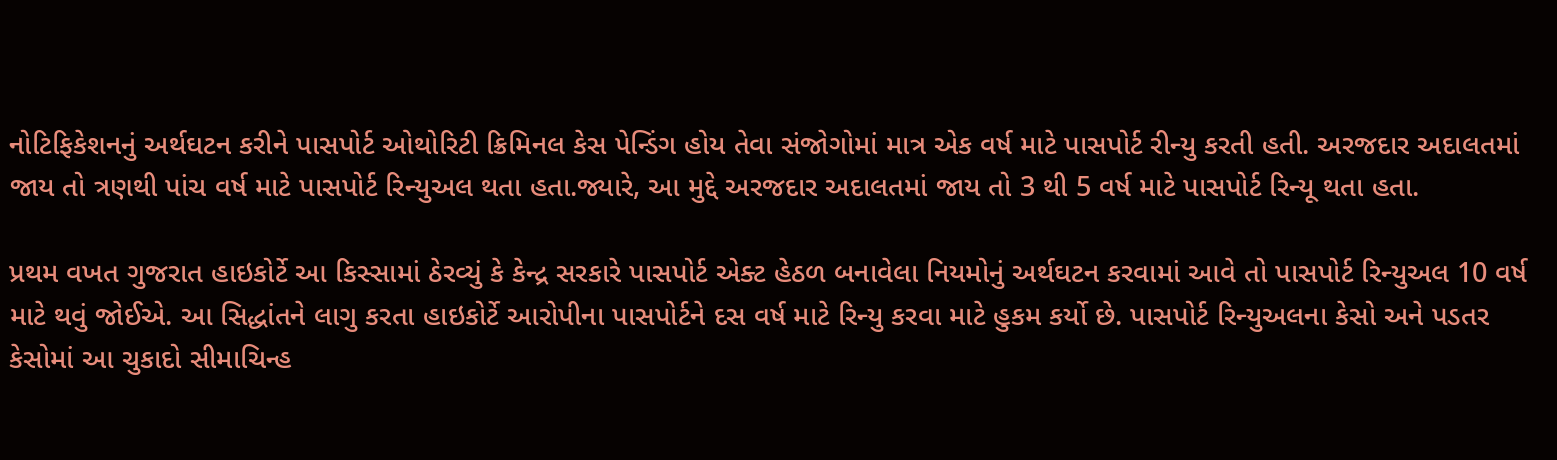નોટિફિકેશનનું અર્થઘટન કરીને પાસપોર્ટ ઓથોરિટી ક્રિમિનલ કેસ પેન્ડિંગ હોય તેવા સંજોગોમાં માત્ર એક વર્ષ માટે પાસપોર્ટ રીન્યુ કરતી હતી. અરજદાર અદાલતમાં જાય તો ત્રણથી પાંચ વર્ષ માટે પાસપોર્ટ રિન્યુઅલ થતા હતા.જ્યારે, આ મુદ્દે અરજદાર અદાલતમાં જાય તો 3 થી 5 વર્ષ માટે પાસપોર્ટ રિન્યૂ થતા હતા.

પ્રથમ વખત ગુજરાત હાઇકોર્ટે આ કિસ્સામાં ઠેરવ્યું કે કેન્દ્ર સરકારે પાસપોર્ટ એક્ટ હેઠળ બનાવેલા નિયમોનું અર્થઘટન કરવામાં આવે તો પાસપોર્ટ રિન્યુઅલ 10 વર્ષ માટે થવું જોઈએ. આ સિદ્ધાંતને લાગુ કરતા હાઇકોર્ટે આરોપીના પાસપોર્ટને દસ વર્ષ માટે રિન્યુ કરવા માટે હુકમ કર્યો છે. પાસપોર્ટ રિન્યુઅલના કેસો અને પડતર કેસોમાં આ ચુકાદો સીમાચિન્હ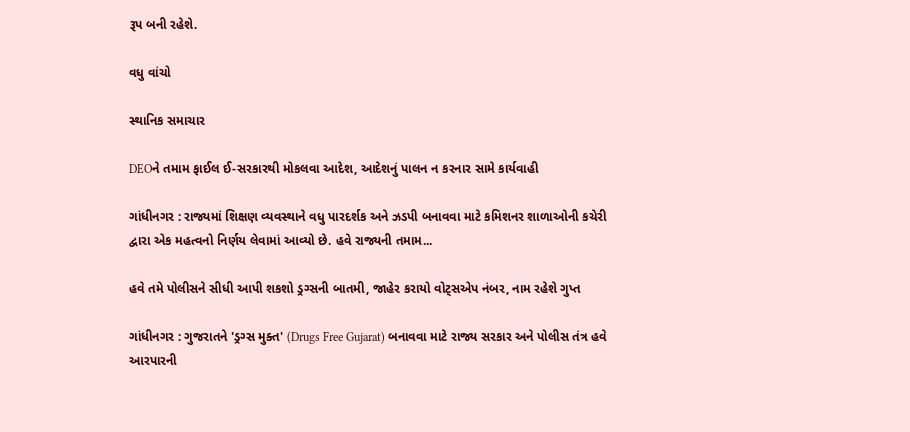રૂપ બની રહેશે.

વધુ વાંચો

સ્થાનિક સમાચાર

DEOને તમામ ફાઈલ ઈ-સરકારથી મોકલવા આદેશ, આદેશનું પાલન ન કરનાર સામે કાર્યવાહી

ગાંધીનગર : રાજ્યમાં શિક્ષણ વ્યવસ્થાને વધુ પારદર્શક અને ઝડપી બનાવવા માટે કમિશનર શાળાઓની કચેરી દ્વારા એક મહત્વનો નિર્ણય લેવામાં આવ્યો છે. હવે રાજ્યની તમામ...

હવે તમે પોલીસને સીધી આપી શકશો ડ્રગ્સની બાતમી, જાહેર કરાયો વોટ્સએપ નંબર, નામ રહેશે ગુપ્ત

ગાંધીનગર : ગુજરાતને 'ડ્રગ્સ મુક્ત' (Drugs Free Gujarat) બનાવવા માટે રાજ્ય સરકાર અને પોલીસ તંત્ર હવે આરપારની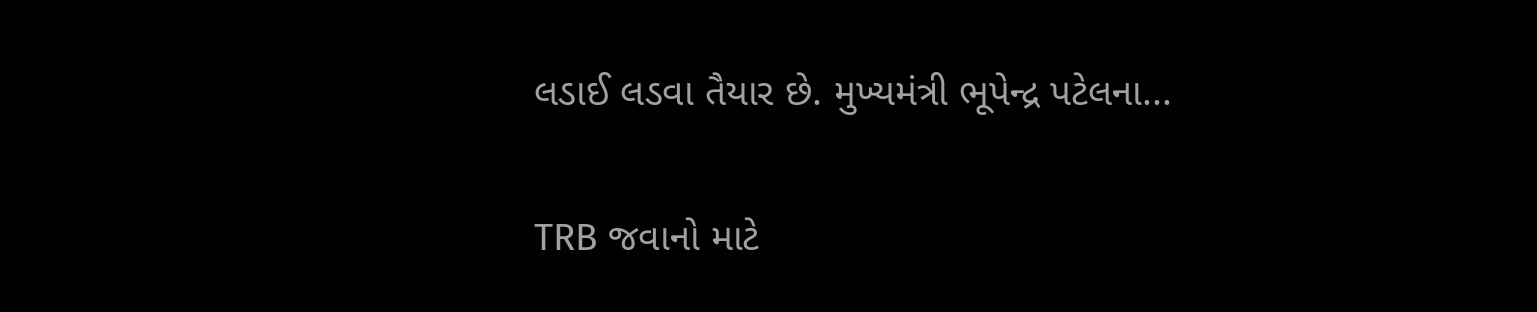લડાઈ લડવા તૈયાર છે. મુખ્યમંત્રી ભૂપેન્દ્ર પટેલના...

TRB જવાનો માટે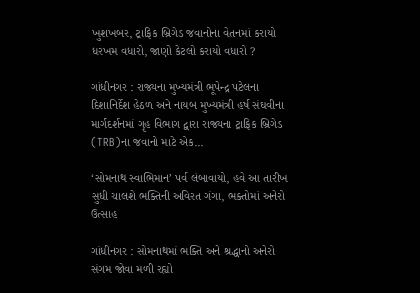ખુશખબર, ટ્રાફિક બ્રિગેડ જવાનોના વેતનમાં કરાયો ધરખમ વધારો, જાણો કેટલો કરાયો વધારો ?

ગાંધીનગર : રાજ્યના મુખ્યમંત્રી ભૂપેન્દ્ર પટેલના દિશાનિર્દેશ હેઠળ અને નાયબ મુખ્યમંત્રી હર્ષ સંઘવીના માર્ગદર્શનમાં ગૃહ વિભાગ દ્વારા રાજ્યના ટ્રાફિક બ્રિગેડ (TRB)ના જવાનો માટે એક...

‘સોમનાથ સ્વાભિમાન’ પર્વ લંબાવાયો, હવે આ તારીખ સુધી ચાલશે ભક્તિની અવિરત ગંગા, ભક્તોમાં અનેરો ઉત્સાહ

ગાંધીનગર : સોમનાથમાં ભક્તિ અને શ્રદ્ધાનો અનેરો સંગમ જોવા મળી રહ્યો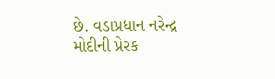છે. વડાપ્રધાન નરેન્દ્ર મોદીની પ્રેરક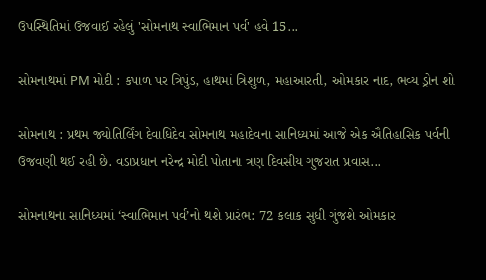ઉપસ્થિતિમાં ઉજવાઈ રહેલું 'સોમનાથ સ્વાભિમાન પર્વ' હવે 15...

સોમનાથમાં PM મોદી : કપાળ પર ત્રિપુંડ, હાથમાં ત્રિશુળ, મહાઆરતી, ઓમકાર નાદ, ભવ્ય ડ્રોન શો

સોમનાથ : પ્રથમ જ્યોતિર્લિંગ દેવાધિદેવ સોમનાથ મહાદેવના સાનિધ્યમાં આજે એક ઐતિહાસિક પર્વની ઉજવણી થઈ રહી છે. વડાપ્રધાન નરેન્દ્ર મોદી પોતાના ત્રણ દિવસીય ગુજરાત પ્રવાસ...

સોમનાથના સાનિધ્યમાં ‘સ્વાભિમાન પર્વ’નો થશે પ્રારંભ: 72 કલાક સુધી ગુંજશે ઓમકાર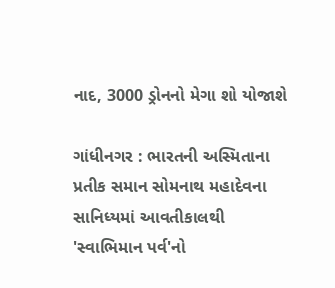નાદ, 3000 ડ્રોનનો મેગા શો યોજાશે

ગાંધીનગર : ભારતની અસ્મિતાના પ્રતીક સમાન સોમનાથ મહાદેવના સાનિધ્યમાં આવતીકાલથી 'સ્વાભિમાન પર્વ'નો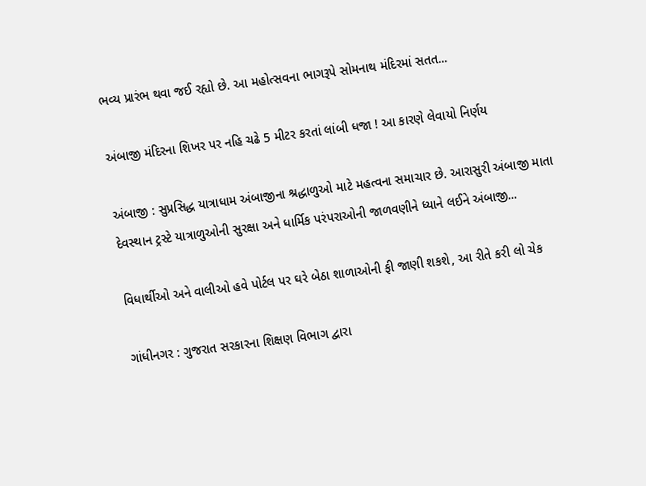ભવ્ય પ્રારંભ થવા જઈ રહ્યો છે. આ મહોત્સવના ભાગરૂપે સોમનાથ મંદિરમાં સતત...

અંબાજી મંદિરના શિખર પર નહિ ચઢે 5 મીટર કરતાં લાંબી ધજા ! આ કારણે લેવાયો નિર્ણય

અંબાજી : સુપ્રસિદ્ધ યાત્રાધામ અંબાજીના શ્રદ્ધાળુઓ માટે મહત્વના સમાચાર છે. આરાસુરી અંબાજી માતા દેવસ્થાન ટ્રસ્ટે યાત્રાળુઓની સુરક્ષા અને ધાર્મિક પરંપરાઓની જાળવણીને ધ્યાને લઈને અંબાજી...

વિધાર્થીઓ અને વાલીઓ હવે પોર્ટલ પર ઘરે બેઠા શાળાઓની ફી જાણી શકશે, આ રીતે કરી લો ચેક

ગાંધીનગર : ગુજરાત સરકારના શિક્ષણ વિભાગ દ્વારા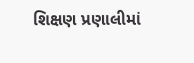શિક્ષણ પ્રણાલીમાં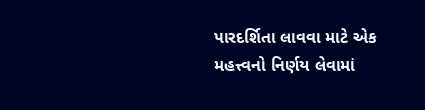પારદર્શિતા લાવવા માટે એક મહત્ત્વનો નિર્ણય લેવામાં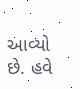આવ્યો છે. હવે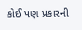કોઈ પણ પ્રકારની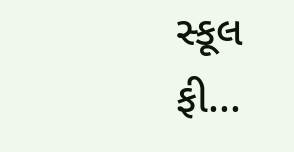સ્કૂલ ફી...